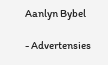Aanlyn Bybel

- Advertensies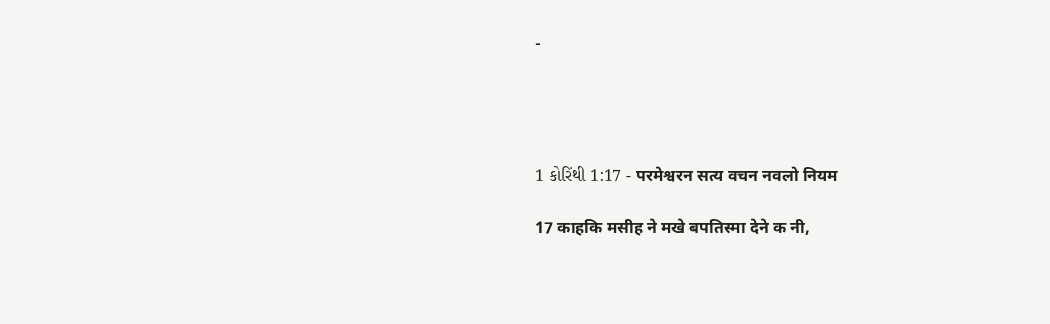-




1 કોરિંથી 1:17 - परमेश्वरन सत्य वचन नवलो नियम

17 काहकि मसीह ने मखे बपतिस्मा देने क नी,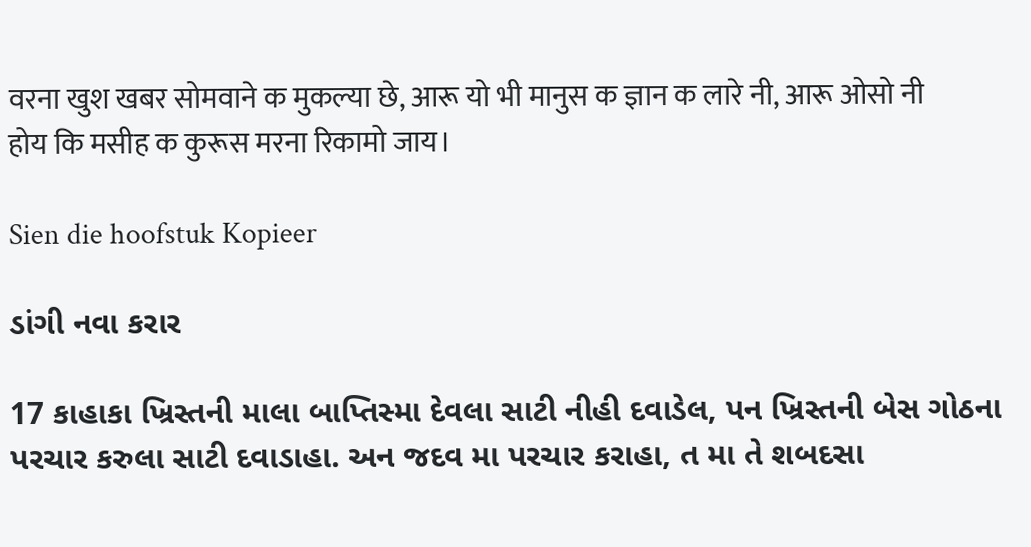वरना खुश खबर सोमवाने क मुकल्या छे, आरू यो भी मानुस क ज्ञान क लारे नी, आरू ओसो नी होय कि मसीह क कुरूस मरना रिकामो जाय।

Sien die hoofstuk Kopieer

ડાંગી નવા કરાર

17 કાહાકા ખ્રિસ્તની માલા બાપ્તિસ્મા દેવલા સાટી નીહી દવાડેલ, પન ખ્રિસ્તની બેસ ગોઠના પરચાર કરુલા સાટી દવાડાહા. અન જદવ મા પરચાર કરાહા, ત મા તે શબદસા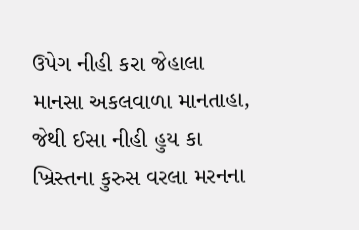ઉપેગ નીહી કરા જેહાલા માનસા અકલવાળા માનતાહા, જેથી ઈસા નીહી હુય કા ખ્રિસ્તના કુરુસ વરલા મરનના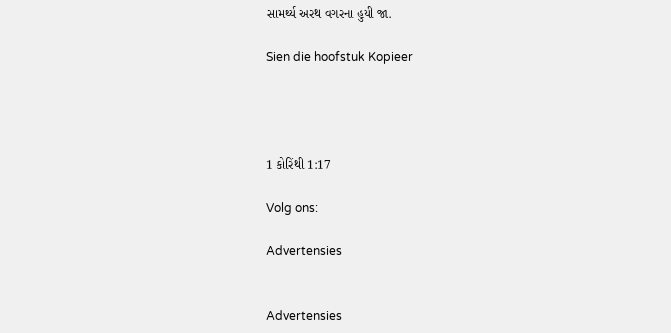સામર્થ્ય અરથ વગરના હુયી જા.

Sien die hoofstuk Kopieer




1 કોરિંથી 1:17

Volg ons:

Advertensies


Advertensies